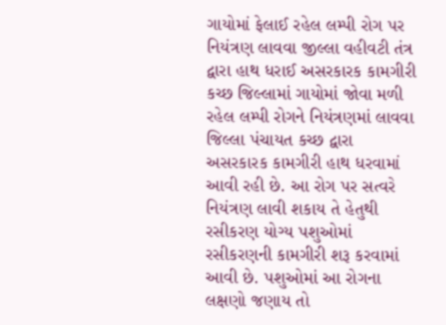ગાયોમાં ફેલાઈ રહેલ લમ્પી રોગ પર નિયંત્રણ લાવવા જીલ્લા વહીવટી તંત્ર દ્વારા હાથ ધરાઈ અસરકારક કામગીરી
કચ્છ જિલ્લામાં ગાયોમાં જોવા મળી રહેલ લમ્પી રોગને નિયંત્રણમાં લાવવા જિલ્લા પંચાયત કચ્છ દ્વારા અસરકારક કામગીરી હાથ ધરવામાં આવી રહી છે. આ રોગ પર સત્વરે નિયંત્રણ લાવી શકાય તે હેતુથી રસીકરણ યોગ્ય પશુઓમાં રસીકરણની કામગીરી શરૂ કરવામાં આવી છે. પશુઓમાં આ રોગના લક્ષણો જણાય તો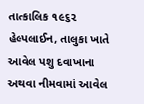તાત્કાલિક ૧૯૬૨ હેલ્પલાઈન, તાલુકા ખાતે આવેલ પશુ દવાખાના અથવા નીમવામાં આવેલ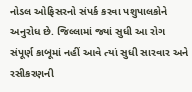નોડલ ઓફિસરનો સંપર્ક કરવા પશુપાલકોને અનુરોધ છે. જિલ્લામાં જ્યાં સુધી આ રોગ સંપૂર્ણ કાબૂમાં નહીં આવે ત્યાં સુધી સારવાર અને રસીકરણની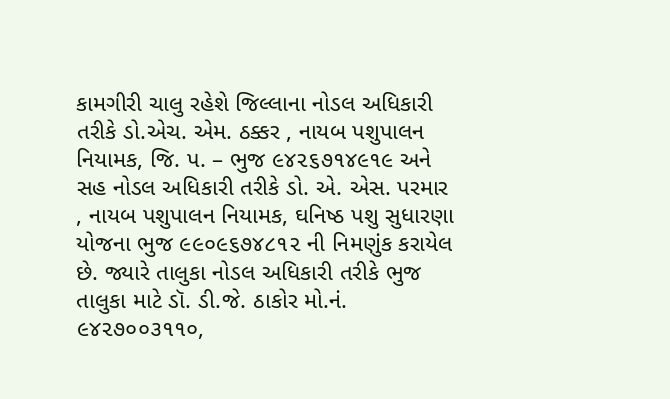કામગીરી ચાલુ રહેશે જિલ્લાના નોડલ અધિકારી તરીકે ડો.એચ. એમ. ઠક્કર , નાયબ પશુપાલન નિયામક, જિ. પ. – ભુજ ૯૪૨૬૭૧૪૯૧૯ અને સહ નોડલ અધિકારી તરીકે ડો. એ. એસ. પરમાર , નાયબ પશુપાલન નિયામક, ઘનિષ્ઠ પશુ સુધારણા યોજના ભુજ ૯૯૦૯૬૭૪૮૧૨ ની નિમણુંક કરાયેલ છે. જ્યારે તાલુકા નોડલ અધિકારી તરીકે ભુજ તાલુકા માટે ડૉ. ડી.જે. ઠાકોર મો.નં. ૯૪૨૭૦૦૩૧૧૦,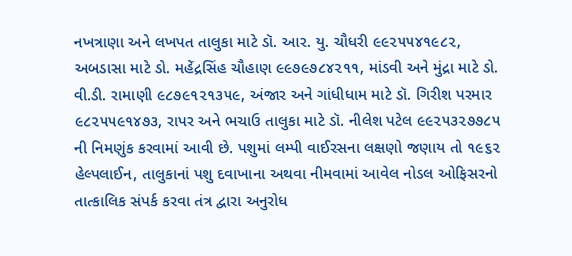નખત્રાણા અને લખપત તાલુકા માટે ડૉ. આર. યુ. ચૌધરી ૯૯૨૫૫૪૧૯૮૨, અબડાસા માટે ડો. મહેંદ્રસિંહ ચૌહાણ ૯૯૭૯૭૮૪૨૧૧, માંડવી અને મુંદ્રા માટે ડો. વી.ડી. રામાણી ૯૮૭૯૧૨૧૩૫૯, અંજાર અને ગાંધીધામ માટે ડૉ. ગિરીશ પરમાર ૯૮૨૫૫૯૧૪૭૩, રાપર અને ભચાઉ તાલુકા માટે ડૉ. નીલેશ પટેલ ૯૯૨૫૩૨૭૭૮૫ ની નિમણુંક કરવામાં આવી છે. પશુમાં લમ્પી વાઈરસના લક્ષણો જણાય તો ૧૯૬૨ હેલ્પલાઈન, તાલુકાનાં પશુ દવાખાના અથવા નીમવામાં આવેલ નોડલ ઓફિસરનો તાત્કાલિક સંપર્ક કરવા તંત્ર દ્વારા અનુરોધ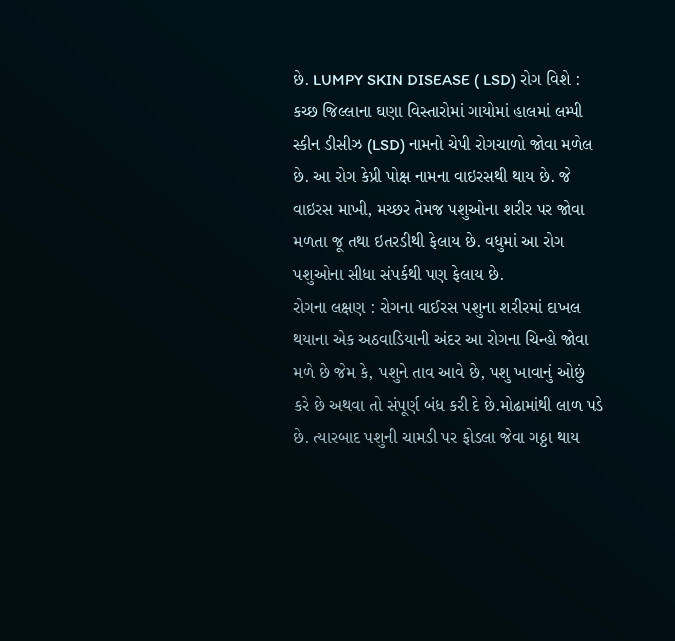છે. LUMPY SKIN DISEASE ( LSD) રોગ વિશે : કચ્છ જિલ્લાના ઘણા વિસ્તારોમાં ગાયોમાં હાલમાં લમ્પી સ્કીન ડીસીઝ (LSD) નામનો ચેપી રોગચાળો જોવા મળેલ છે. આ રોગ કેપ્રી પોક્ષ નામના વાઇરસથી થાય છે. જે વાઇરસ માખી, મચ્છર તેમજ પશુઓના શરીર પર જોવા મળતા જૂ તથા ઇતરડીથી ફેલાય છે. વધુમાં આ રોગ પશુઓના સીધા સંપર્કથી પણ ફેલાય છે.
રોગના લક્ષણ : રોગના વાઈરસ પશુના શરીરમાં દાખલ થયાના એક અઠવાડિયાની અંદર આ રોગના ચિન્હો જોવા મળે છે જેમ કે, પશુને તાવ આવે છે, પશુ ખાવાનું ઓછું કરે છે અથવા તો સંપૂર્ણ બંધ કરી દે છે.મોઢામાંથી લાળ પડે છે. ત્યારબાદ પશુની ચામડી પર ફોડલા જેવા ગઠ્ઠા થાય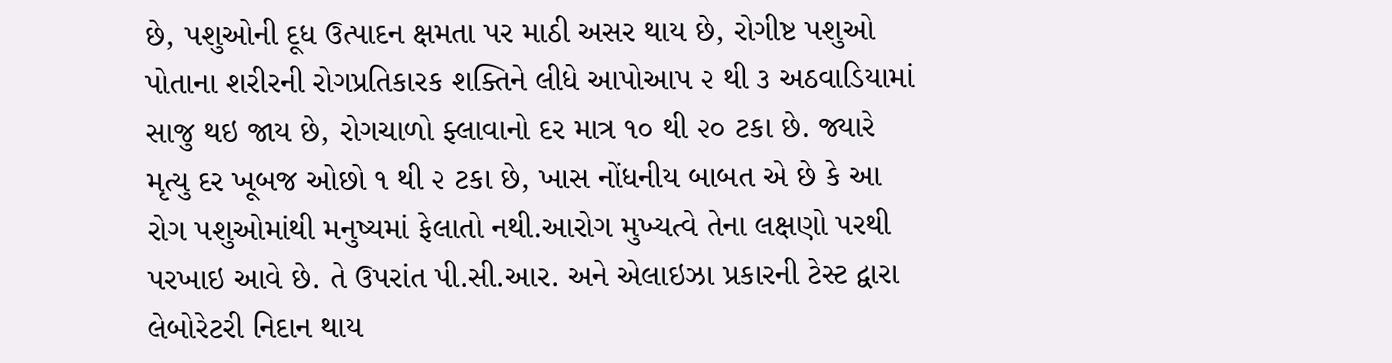છે, પશુઓની દૂધ ઉત્પાદન ક્ષમતા પર માઠી અસર થાય છે, રોગીષ્ટ પશુઓ પોતાના શરીરની રોગપ્રતિકારક શક્તિને લીધે આપોઆપ ૨ થી ૩ અઠવાડિયામાં સાજુ થઇ જાય છે, રોગચાળો ફ્લાવાનો દર માત્ર ૧૦ થી ૨૦ ટકા છે. જ્યારે મૃત્યુ દર ખૂબજ ઓછો ૧ થી ૨ ટકા છે, ખાસ નોંધનીય બાબત એ છે કે આ રોગ પશુઓમાંથી મનુષ્યમાં ફેલાતો નથી.આરોગ મુખ્યત્વે તેના લક્ષણો પરથી પરખાઇ આવે છે. તે ઉપરાંત પી.સી.આર. અને એલાઇઝા પ્રકારની ટેસ્ટ દ્વારા લેબોરેટરી નિદાન થાય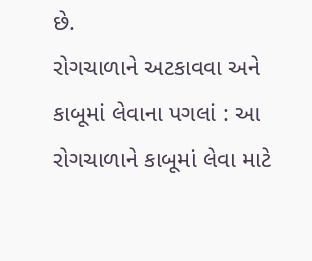છે.
રોગચાળાને અટકાવવા અને કાબૂમાં લેવાના પગલાં : આ રોગચાળાને કાબૂમાં લેવા માટે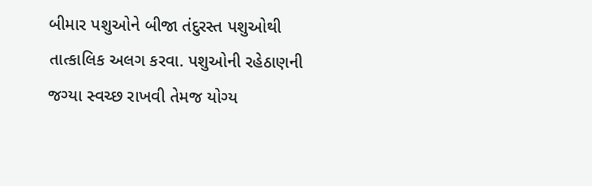બીમાર પશુઓને બીજા તંદુરસ્ત પશુઓથી તાત્કાલિક અલગ કરવા. પશુઓની રહેઠાણની જગ્યા સ્વચ્છ રાખવી તેમજ યોગ્ય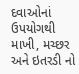દવાઓનાં ઉપયોગથી માખી, મચ્છર અને ઇતરડી નો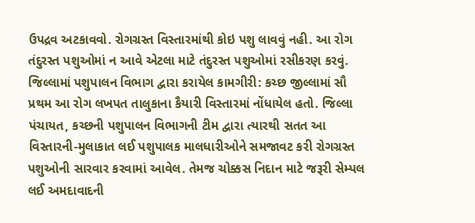ઉપદ્રવ અટકાવવો. રોગગ્રસ્ત વિસ્તારમાંથી કોઇ પશુ લાવવું નહી. આ રોગ તંદુરસ્ત પશુઓમાં ન આવે એટલા માટે તંદુરસ્ત પશુઓમાં રસીકરણ કરવું.
જિલ્લામાં પશુપાલન વિભાગ દ્વારા કરાયેલ કામગીરી: કચ્છ જીલ્લામાં સૌ પ્રથમ આ રોગ લખપત તાલુકાના કૈયારી વિસ્તારમાં નોંધાયેલ હતો. જિલ્લા પંચાયત, કચ્છની પશુપાલન વિભાગની ટીમ દ્વારા ત્યારથી સતત આ વિસ્તારની-મુલાકાત લઈ પશુપાલક માલધારીઓને સમજાવટ કરી રોગગ્રસ્ત પશુઓની સારવાર કરવામાં આવેલ. તેમજ ચોક્કસ નિદાન માટે જરૂરી સેમ્પલ લઈ અમદાવાદની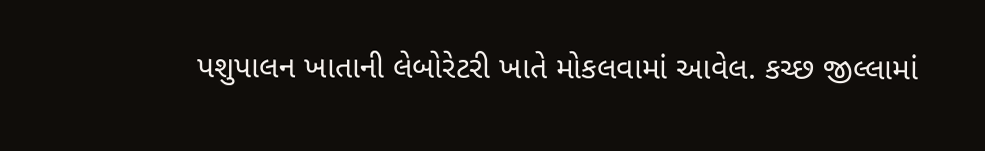પશુપાલન ખાતાની લેબોરેટરી ખાતે મોકલવામાં આવેલ. કચ્છ જીલ્લામાં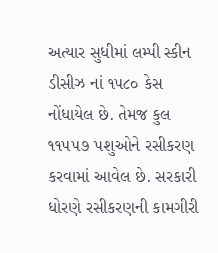અત્યાર સુધીમાં લમ્પી સ્કીન ડીસીઝ નાં ૧૫૮૦ કેસ નોંધાયેલ છે. તેમજ કુલ ૧૧૫૫૭ પશુઓને રસીકરણ કરવામાં આવેલ છે. સરકારી ધોરણે રસીકરણની કામગીરી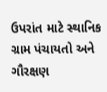ઉપરાંત માટે સ્થાનિક ગ્રામ પંચાયતો અને ગૌરક્ષણ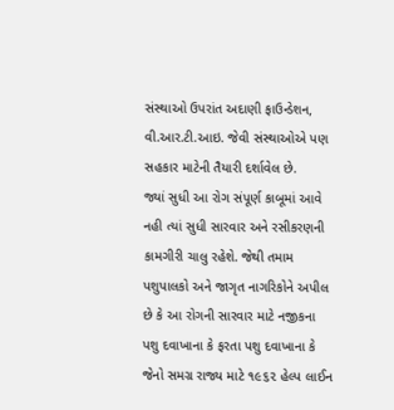સંસ્થાઓ ઉપરાંત અદાણી ફાઉન્ડેશન, વી.આર.ટી.આઇ. જેવી સંસ્થાઓએ પણ સહકાર માટેની તૈયારી દર્શાવેલ છે.
જ્યાં સુધી આ રોગ સંપૂર્ણ કાબૂમાં આવે નહી ત્યાં સુધી સારવાર અને રસીકરણની કામગીરી ચાલુ રહેશે. જેથી તમામ પશુપાલકો અને જાગૃત નાગરિકોને અપીલ છે કે આ રોગની સારવાર માટે નજીકના પશુ દવાખાના કે ફરતા પશુ દવાખાના કે જેનો સમગ્ર રાજ્ય માટે ૧૯૬૨ હેલ્પ લાઈન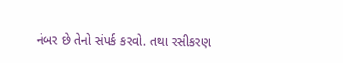નંબર છે તેનો સંપર્ક કરવો. તથા રસીકરણ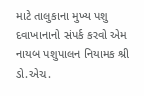માટે તાલુકાના મુખ્ય પશુ દવાખાનાનો સંપર્ક કરવો એમ નાયબ પશુપાલન નિયામક શ્રી ડો.એચ.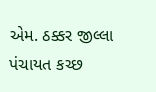એમ. ઠક્કર જીલ્લા પંચાયત કચ્છ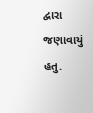દ્વારા જણાવાયું હતુ.